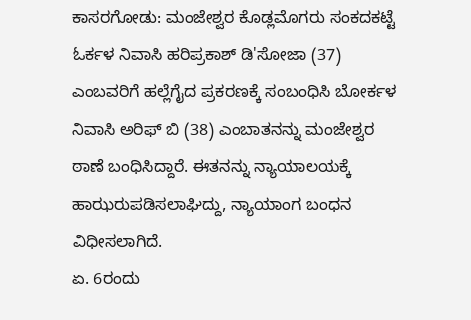ಕಾಸರಗೋಡು: ಮಂಜೇಶ್ವರ ಕೊಡ್ಲಮೊಗರು ಸಂಕದಕಟ್ಟೆ ಓರ್ಕಳ ನಿವಾಸಿ ಹರಿಪ್ರಕಾಶ್ ಡಿ'ಸೋಜಾ (37) ಎಂಬವರಿಗೆ ಹಲ್ಲೆಗೈದ ಪ್ರಕರಣಕ್ಕೆ ಸಂಬಂಧಿಸಿ ಬೋರ್ಕಳ ನಿವಾಸಿ ಅರಿಫ್ ಬಿ (38) ಎಂಬಾತನನ್ನು ಮಂಜೇಶ್ವರ ಠಾಣೆ ಬಂಧಿಸಿದ್ದಾರೆ. ಈತನನ್ನು ನ್ಯಾಯಾಲಯಕ್ಕೆ ಹಾಝರುಪಡಿಸಲಾಘಿದ್ದು, ನ್ಯಾಯಾಂಗ ಬಂಧನ ವಿಧೀಸಲಾಗಿದೆ.
ಏ. 6ರಂದು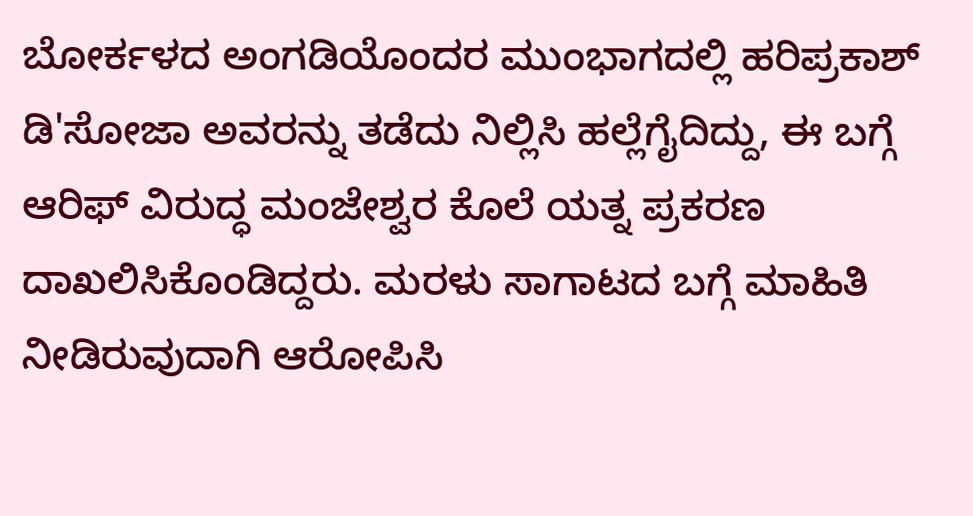ಬೋರ್ಕಳದ ಅಂಗಡಿಯೊಂದರ ಮುಂಭಾಗದಲ್ಲಿ ಹರಿಪ್ರಕಾಶ್ ಡಿ'ಸೋಜಾ ಅವರನ್ನು ತಡೆದು ನಿಲ್ಲಿಸಿ ಹಲ್ಲೆಗೈದಿದ್ದು, ಈ ಬಗ್ಗೆ ಆರಿಫ್ ವಿರುದ್ಧ ಮಂಜೇಶ್ವರ ಕೊಲೆ ಯತ್ನ ಪ್ರಕರಣ ದಾಖಲಿಸಿಕೊಂಡಿದ್ದರು. ಮರಳು ಸಾಗಾಟದ ಬಗ್ಗೆ ಮಾಹಿತಿ ನೀಡಿರುವುದಾಗಿ ಆರೋಪಿಸಿ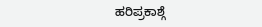ಹರಿಪ್ರಕಾಶ್ಗೆ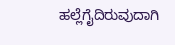ಹಲ್ಲೆಗೈದಿರುವುದಾಗಿ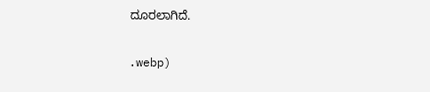ದೂರಲಾಗಿದೆ.

.webp)